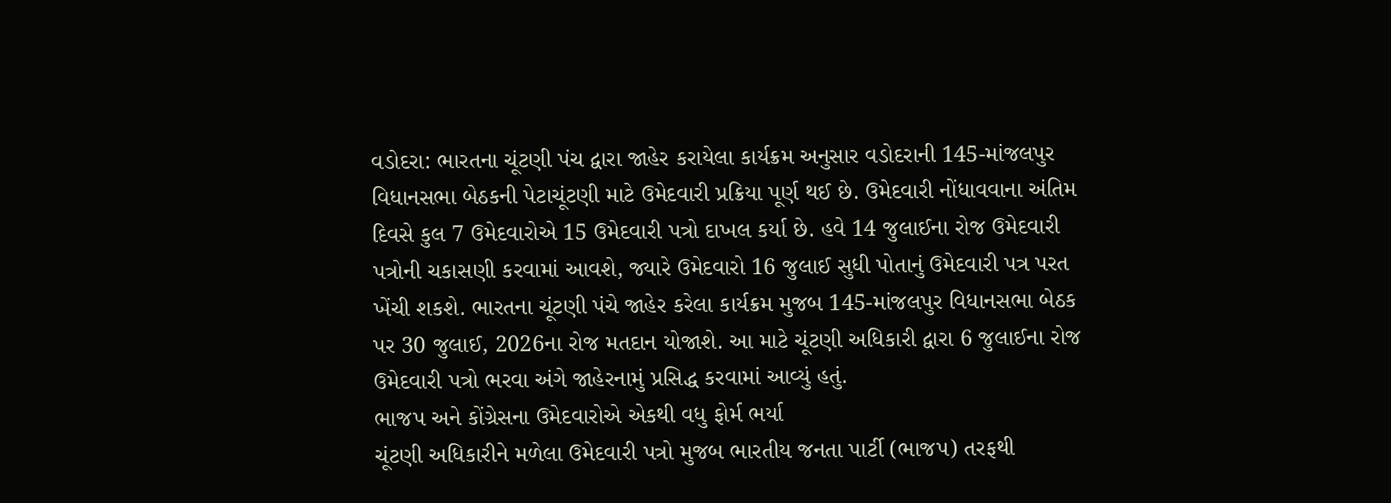વડોદરા: ભારતના ચૂંટણી પંચ દ્વારા જાહેર કરાયેલા કાર્યક્રમ અનુસાર વડોદરાની 145-માંજલપુર વિધાનસભા બેઠકની પેટાચૂંટણી માટે ઉમેદવારી પ્રક્રિયા પૂર્ણ થઈ છે. ઉમેદવારી નોંધાવવાના અંતિમ દિવસે કુલ 7 ઉમેદવારોએ 15 ઉમેદવારી પત્રો દાખલ કર્યા છે. હવે 14 જુલાઈના રોજ ઉમેદવારી પત્રોની ચકાસણી કરવામાં આવશે, જ્યારે ઉમેદવારો 16 જુલાઈ સુધી પોતાનું ઉમેદવારી પત્ર પરત ખેંચી શકશે. ભારતના ચૂંટણી પંચે જાહેર કરેલા કાર્યક્રમ મુજબ 145-માંજલપુર વિધાનસભા બેઠક પર 30 જુલાઈ, 2026ના રોજ મતદાન યોજાશે. આ માટે ચૂંટણી અધિકારી દ્વારા 6 જુલાઈના રોજ ઉમેદવારી પત્રો ભરવા અંગે જાહેરનામું પ્રસિદ્ધ કરવામાં આવ્યું હતું.
ભાજપ અને કોંગ્રેસના ઉમેદવારોએ એકથી વધુ ફોર્મ ભર્યા
ચૂંટણી અધિકારીને મળેલા ઉમેદવારી પત્રો મુજબ ભારતીય જનતા પાર્ટી (ભાજપ) તરફથી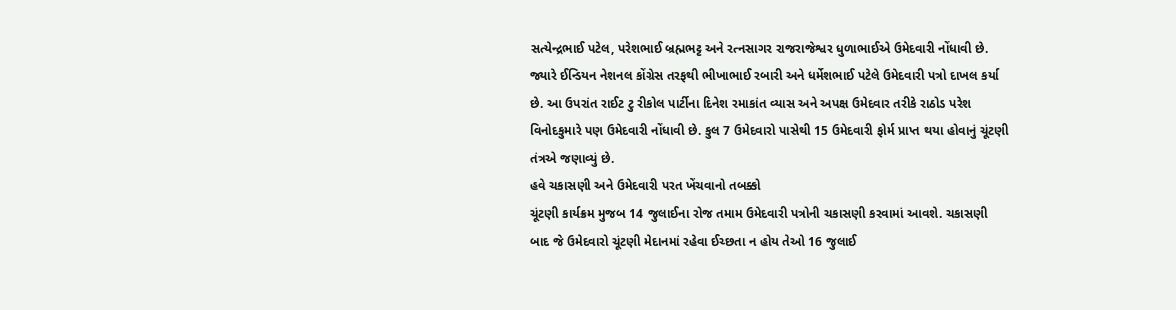સત્યેન્દ્રભાઈ પટેલ, પરેશભાઈ બ્રહ્મભટ્ટ અને રત્નસાગર રાજરાજેશ્વર ધુળાભાઈએ ઉમેદવારી નોંધાવી છે. જ્યારે ઈન્ડિયન નેશનલ કોંગ્રેસ તરફથી ભીખાભાઈ રબારી અને ધર્મેશભાઈ પટેલે ઉમેદવારી પત્રો દાખલ કર્યા છે. આ ઉપરાંત રાઈટ ટુ રીકોલ પાર્ટીના દિનેશ રમાકાંત વ્યાસ અને અપક્ષ ઉમેદવાર તરીકે રાઠોડ પરેશ વિનોદકુમારે પણ ઉમેદવારી નોંધાવી છે. કુલ 7 ઉમેદવારો પાસેથી 15 ઉમેદવારી ફોર્મ પ્રાપ્ત થયા હોવાનું ચૂંટણી તંત્રએ જણાવ્યું છે.
હવે ચકાસણી અને ઉમેદવારી પરત ખેંચવાનો તબક્કો
ચૂંટણી કાર્યક્રમ મુજબ 14 જુલાઈના રોજ તમામ ઉમેદવારી પત્રોની ચકાસણી કરવામાં આવશે. ચકાસણી બાદ જે ઉમેદવારો ચૂંટણી મેદાનમાં રહેવા ઈચ્છતા ન હોય તેઓ 16 જુલાઈ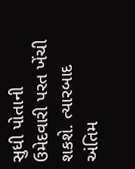સુધી પોતાની ઉમેદવારી પરત ખેંચી શકશે. ત્યારબાદ અંતિમ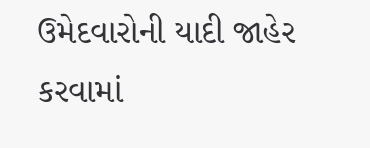ઉમેદવારોની યાદી જાહેર કરવામાં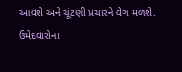આવશે અને ચૂંટણી પ્રચારને વેગ મળશે.
ઉમેદવારોના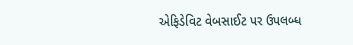એફિડેવિટ વેબસાઈટ પર ઉપલબ્ધ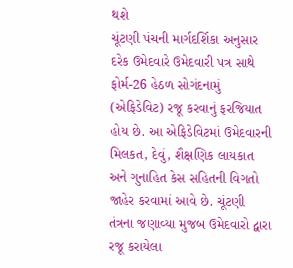થશે
ચૂંટણી પંચની માર્ગદર્શિકા અનુસાર દરેક ઉમેદવારે ઉમેદવારી પત્ર સાથે ફોર્મ-26 હેઠળ સોગંદનામું (એફિડેવિટ) રજૂ કરવાનું ફરજિયાત હોય છે. આ એફિડેવિટમાં ઉમેદવારની મિલકત, દેવું, શૈક્ષણિક લાયકાત અને ગુનાહિત કેસ સહિતની વિગતો જાહેર કરવામાં આવે છે. ચૂંટણી તંત્રના જણાવ્યા મુજબ ઉમેદવારો દ્વારા રજૂ કરાયેલા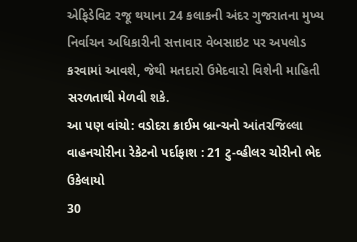એફિડેવિટ રજૂ થયાના 24 કલાકની અંદર ગુજરાતના મુખ્ય નિર્વાચન અધિકારીની સત્તાવાર વેબસાઇટ પર અપલોડ કરવામાં આવશે, જેથી મતદારો ઉમેદવારો વિશેની માહિતી સરળતાથી મેળવી શકે.
આ પણ વાંચો: વડોદરા ક્રાઈમ બ્રાન્ચનો આંતરજિલ્લા વાહનચોરીના રેકેટનો પર્દાફાશ : 21 ટુ-વ્હીલર ચોરીનો ભેદ ઉકેલાયો
30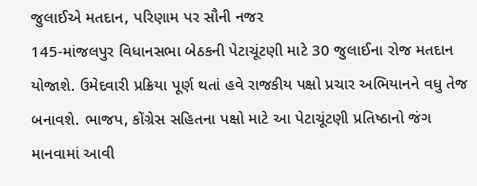જુલાઈએ મતદાન, પરિણામ પર સૌની નજર
145-માંજલપુર વિધાનસભા બેઠકની પેટાચૂંટણી માટે 30 જુલાઈના રોજ મતદાન યોજાશે. ઉમેદવારી પ્રક્રિયા પૂર્ણ થતાં હવે રાજકીય પક્ષો પ્રચાર અભિયાનને વધુ તેજ બનાવશે. ભાજપ, કોંગ્રેસ સહિતના પક્ષો માટે આ પેટાચૂંટણી પ્રતિષ્ઠાનો જંગ માનવામાં આવી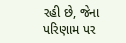રહી છે, જેના પરિણામ પર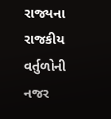રાજ્યના રાજકીય વર્તુળોની નજર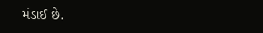મંડાઈ છે.